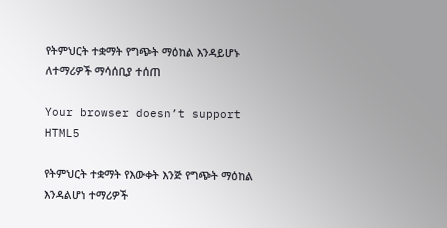የትምህርት ተቋማት የግጭት ማዕከል እንዳይሆኑ ለተማሪዎች ማሳሰቢያ ተሰጠ

Your browser doesn’t support HTML5

የትምህርት ተቋማት የእውቀት እንጅ የግጭት ማዕከል እንዳልሆነ ተማሪዎች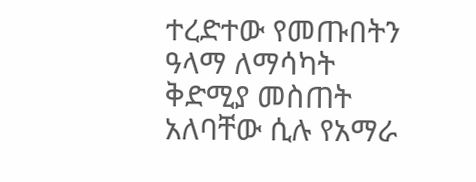ተረድተው የመጡበትን ዓላማ ለማሳካት ቅድሚያ መስጠት አለባቸው ሲሉ የአማራ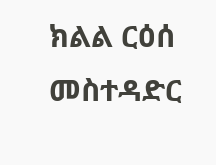ክልል ርዕሰ መስተዳድር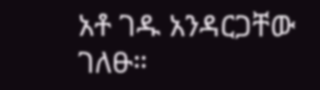አቶ ገዱ አንዳርጋቸው ገለፁ።